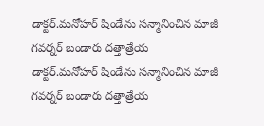డాక్టర్.మనోహర్ షిండేను సన్మానించిన మాజీ గవర్నర్ బండారు దత్తాత్రేయ
డాక్టర్.మనోహర్ షిండేను సన్మానించిన మాజీ గవర్నర్ బండారు దత్తాత్రేయ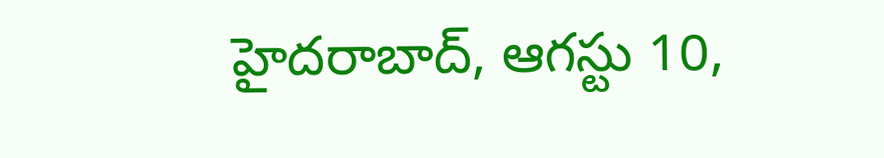హైదరాబాద్, ఆగస్టు 10,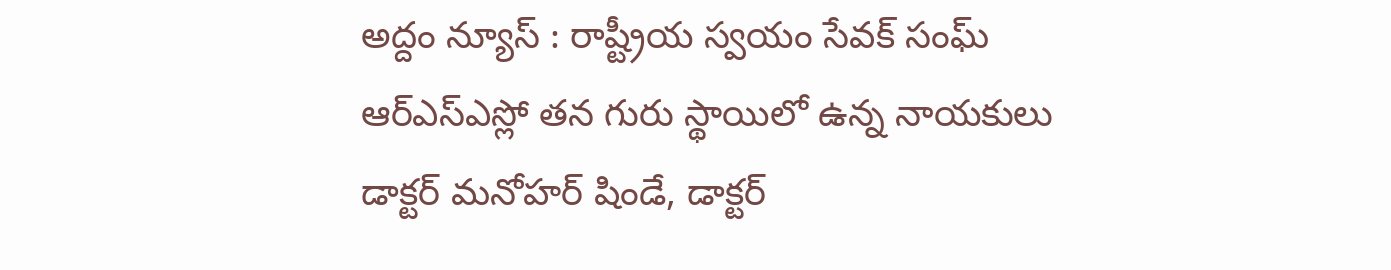అద్దం న్యూస్ : రాష్ట్రీయ స్వయం సేవక్ సంఘ్ ఆర్ఎస్ఎస్లో తన గురు స్థాయిలో ఉన్న నాయకులు డాక్టర్ మనోహర్ షిండే, డాక్టర్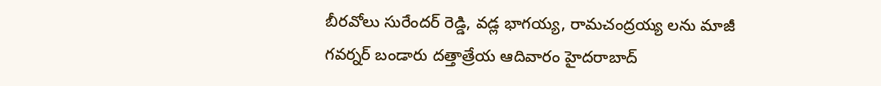బీరవోలు సురేందర్ రెడ్డి, వడ్ల భాగయ్య, రామచంద్రయ్య లను మాజీ గవర్నర్ బండారు దత్తాత్రేయ ఆదివారం హైదరాబాద్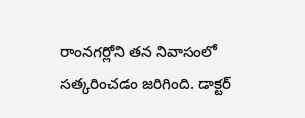రాంనగర్లోని తన నివాసంలో సత్కరించడం జరిగింది. డాక్టర్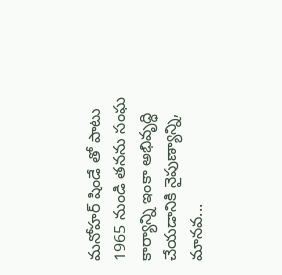మనోహర్ షిండే తో పాటు 1965 నుండి తనను సంఘ కార్యాన్ని ఇంకా అభివృద్ధి చేయడానికి నైపుణ్యాన్ని, మానవ...